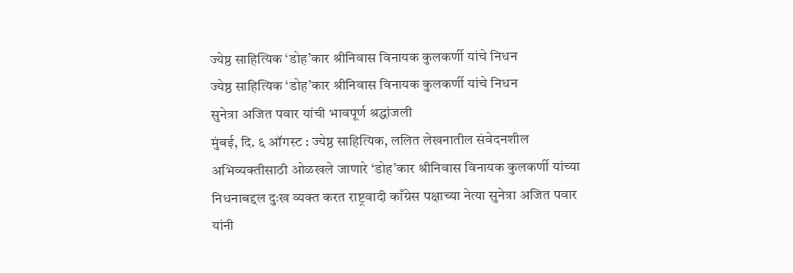ज्येष्ठ साहित्यिक ‘डोह’कार श्रीनिवास विनायक कुलकर्णी यांचे निधन
ज्येष्ठ साहित्यिक ‘डोह’कार श्रीनिवास विनायक कुलकर्णी यांचे निधन
सुनेत्रा अजित पवार यांची भावपूर्ण श्रद्धांजली
मुंबई, दि. ६ ऑगस्ट : ज्येष्ठ साहित्यिक, ललित लेखनातील संवेदनशील अभिव्यक्तीसाठी ओळखले जाणारे ‘डोह’कार श्रीनिवास विनायक कुलकर्णी यांच्या निधनाबद्दल दुःख व्यक्त करत राष्ट्रवादी काँग्रेस पक्षाच्या नेत्या सुनेत्रा अजित पवार यांनी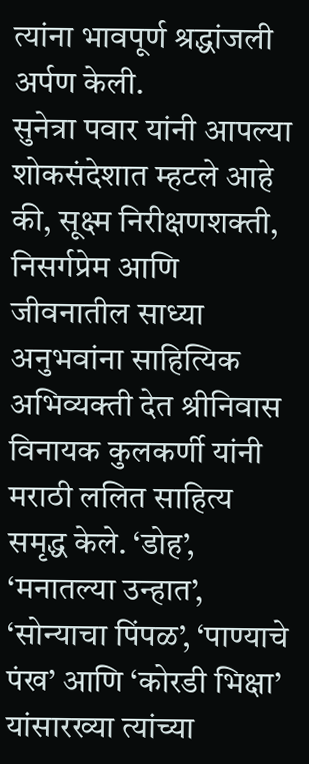त्यांना भावपूर्ण श्रद्धांजली अर्पण केली.
सुनेत्रा पवार यांनी आपल्या शोकसंदेशात म्हटले आहे की, सूक्ष्म निरीक्षणशक्ती, निसर्गप्रेम आणि जीवनातील साध्या अनुभवांना साहित्यिक अभिव्यक्ती देत श्रीनिवास विनायक कुलकर्णी यांनी मराठी ललित साहित्य समृद्ध केले. ‘डोह’, ‘मनातल्या उन्हात’, ‘सोन्याचा पिंपळ’, ‘पाण्याचे पंख’ आणि ‘कोरडी भिक्षा’ यांसारख्या त्यांच्या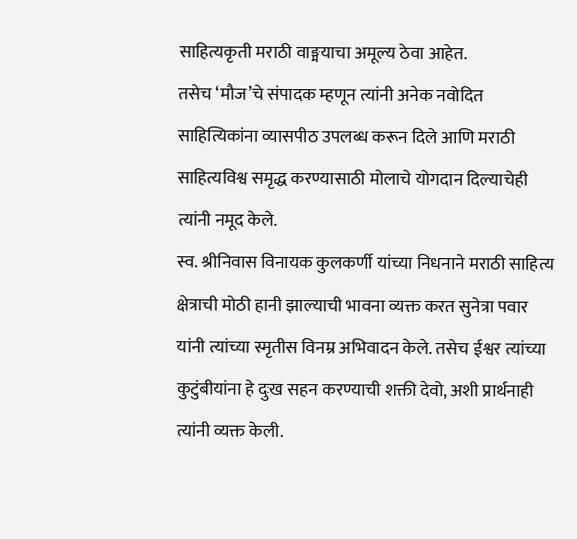साहित्यकृती मराठी वाङ्मयाचा अमूल्य ठेवा आहेत.
तसेच ‘मौज’चे संपादक म्हणून त्यांनी अनेक नवोदित साहित्यिकांना व्यासपीठ उपलब्ध करून दिले आणि मराठी साहित्यविश्व समृद्ध करण्यासाठी मोलाचे योगदान दिल्याचेही त्यांनी नमूद केले.
स्व. श्रीनिवास विनायक कुलकर्णी यांच्या निधनाने मराठी साहित्य क्षेत्राची मोठी हानी झाल्याची भावना व्यक्त करत सुनेत्रा पवार यांनी त्यांच्या स्मृतीस विनम्र अभिवादन केले. तसेच ईश्वर त्यांच्या कुटुंबीयांना हे दुःख सहन करण्याची शक्ती देवो, अशी प्रार्थनाही त्यांनी व्यक्त केली.